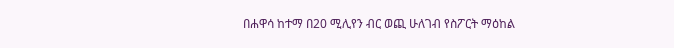በሐዋሳ ከተማ በ20 ሚሊየን ብር ወጪ ሁለገብ የስፖርት ማዕከል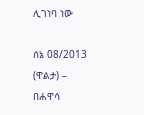ሊገነባ ነው

ሰኔ 08/2013 (ዋልታ) – በሐዋሳ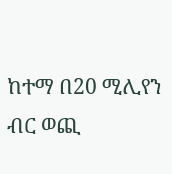ከተማ በ20 ሚሊየን ብር ወጪ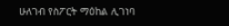ሁለገብ የስፖርት ማዕከል ሊገነባ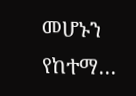መሆኑን የከተማ…